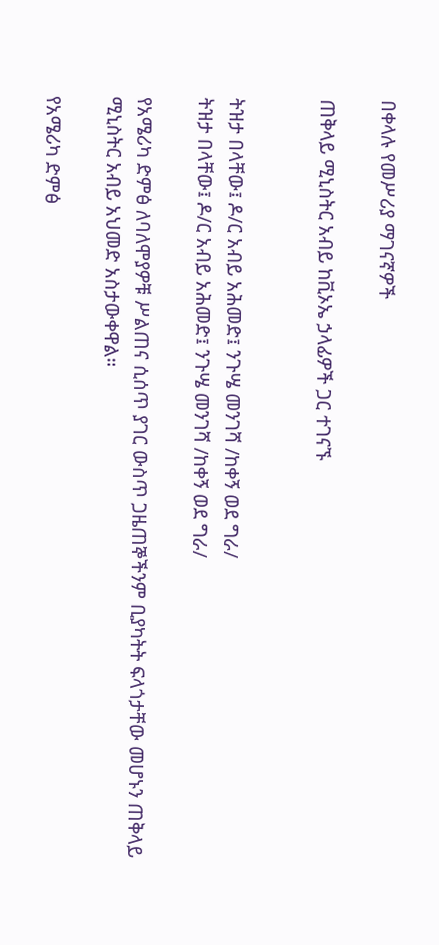በቀላሉ የመሥሪያ ማገናኛዎች

ጠቅላይ ሚኒስትር አብይ ከቪኦኤ ኃላፊዎች ጋር ተገናኙ


ትዝታ በላቸው፤ ዶ/ር አብይ አሕመድ፤ ንጉሤ መንገሻ /ከቀኝ ወደ ግራ/
ትዝታ በላቸው፤ ዶ/ር አብይ አሕመድ፤ ንጉሤ መንገሻ /ከቀኝ ወደ ግራ/

የአሜሪካ ድምፅ ለባለሞያዎቹ ሥልጠና ሲሰጥ ያገር ውስጥ ጋዜጠኞችንም ቢያካትት ፍላጎታቸው መሆኑን ጠቅላይ ሚኒስትር አብይ አህመድ አስታውቀዋል።

የአሜሪካ ድምፅ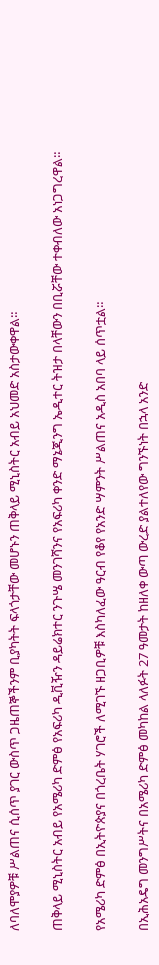ለባለሞያዎቹ ሥልጠና ሲሰጥ ያገር ውስጥ ጋዜጠኞችንም ቢያካትት ፍላጎታቸው መሆኑን ጠቅላይ ሚኒስትር አብይ አህመድ አስታውቀዋል።

ጠቅላይ ሚኒስትር አብይ የአሜሪካ ድምፅ የአፍሪካ ዲቪዥን ዳይሬክተር ንጉሤ መንገሻንና የአፍሪካ ቀንድ ማኔጂንግ ኤዲተር ትዝታ በላቸውን በቢሯቸው ተቀብለው አነጋግረዋል።

የአሜሪካ ድምፅ በኢትዮጵያና በጎረቤት ሃገሮች ለሚገኙ ዘጋቢዎቹ እስካለፈው ዓርብ የቆየ የአንድ ሣምንት ሥልጠና አዲስ አበባ ላይ ሰጥቷል።

በኢሕአዴግ መንግሥትና በአሜሪካ ድምፅ መካከል ላለፉት 27 ዓመታት ከዘለቀ ውጣ ውረድ ያልተለየው ግንኙነት በኋላ አንድ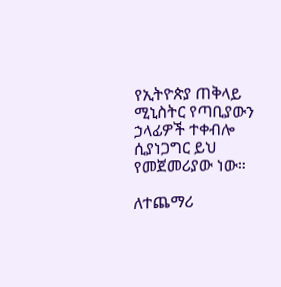የኢትዮጵያ ጠቅላይ ሚኒስትር የጣቢያውን ኃላፊዎች ተቀብሎ ሲያነጋግር ይህ የመጀመሪያው ነው።

ለተጨማሪ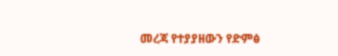መረጃ የተያያዘውን የድምፅ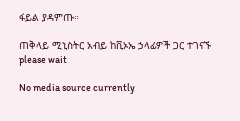ፋይል ያዳምጡ።

ጠቅላይ ሚኒስትር አብይ ከቪኦኤ ኃላፊዎች ጋር ተገናኙ
please wait

No media source currently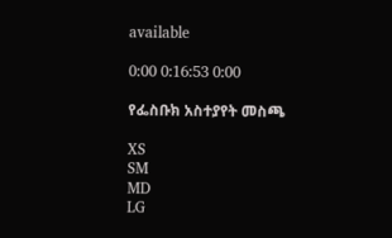available

0:00 0:16:53 0:00

የፌስቡክ አስተያየት መስጫ

XS
SM
MD
LG